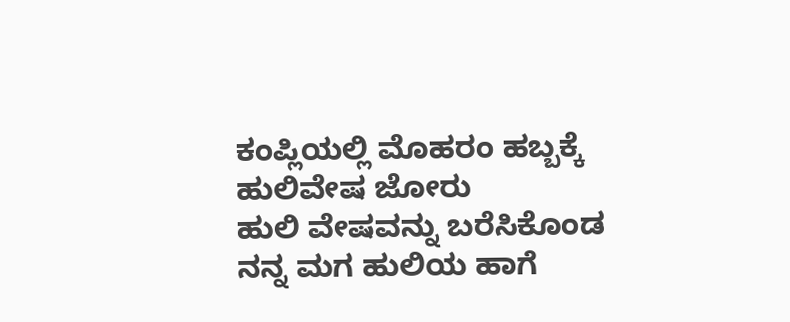ಕಂಪ್ಲಿಯಲ್ಲಿ ಮೊಹರಂ ಹಬ್ಬಕ್ಕೆ ಹುಲಿವೇಷ ಜೋರು
ಹುಲಿ ವೇಷವನ್ನು ಬರೆಸಿಕೊಂಡ ನನ್ನ ಮಗ ಹುಲಿಯ ಹಾಗೆ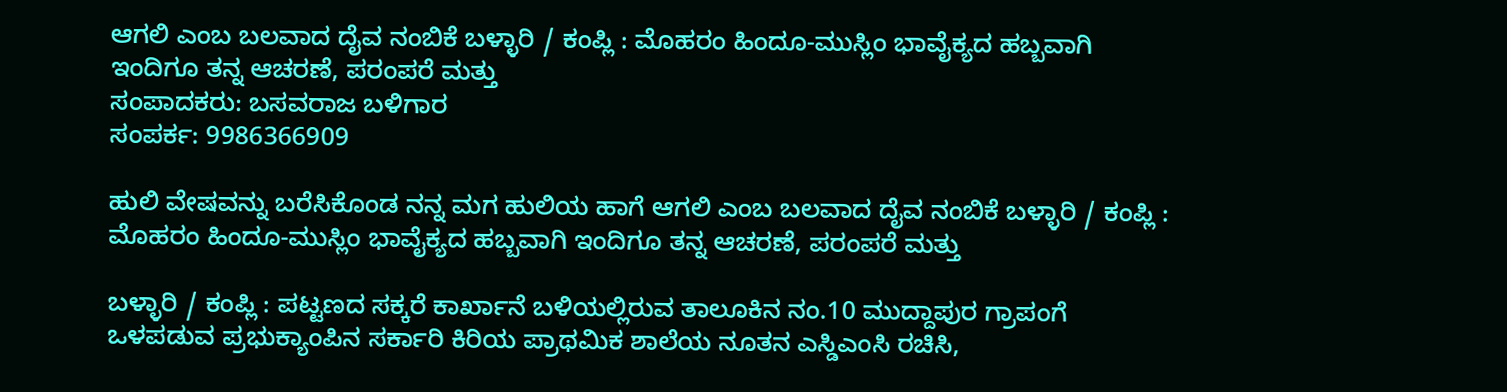ಆಗಲಿ ಎಂಬ ಬಲವಾದ ದೈವ ನಂಬಿಕೆ ಬಳ್ಳಾರಿ / ಕಂಪ್ಲಿ : ಮೊಹರಂ ಹಿಂದೂ-ಮುಸ್ಲಿಂ ಭಾವೈಕ್ಯದ ಹಬ್ಬವಾಗಿ ಇಂದಿಗೂ ತನ್ನ ಆಚರಣೆ, ಪರಂಪರೆ ಮತ್ತು
ಸಂಪಾದಕರು: ಬಸವರಾಜ ಬಳಿಗಾರ
ಸಂಪರ್ಕ: 9986366909

ಹುಲಿ ವೇಷವನ್ನು ಬರೆಸಿಕೊಂಡ ನನ್ನ ಮಗ ಹುಲಿಯ ಹಾಗೆ ಆಗಲಿ ಎಂಬ ಬಲವಾದ ದೈವ ನಂಬಿಕೆ ಬಳ್ಳಾರಿ / ಕಂಪ್ಲಿ : ಮೊಹರಂ ಹಿಂದೂ-ಮುಸ್ಲಿಂ ಭಾವೈಕ್ಯದ ಹಬ್ಬವಾಗಿ ಇಂದಿಗೂ ತನ್ನ ಆಚರಣೆ, ಪರಂಪರೆ ಮತ್ತು

ಬಳ್ಳಾರಿ / ಕಂಪ್ಲಿ : ಪಟ್ಟಣದ ಸಕ್ಕರೆ ಕಾರ್ಖಾನೆ ಬಳಿಯಲ್ಲಿರುವ ತಾಲೂಕಿನ ನಂ.10 ಮುದ್ದಾಪುರ ಗ್ರಾಪಂಗೆ ಒಳಪಡುವ ಪ್ರಭುಕ್ಯಾಂಪಿನ ಸರ್ಕಾರಿ ಕಿರಿಯ ಪ್ರಾಥಮಿಕ ಶಾಲೆಯ ನೂತನ ಎಸ್ಡಿಎಂಸಿ ರಚಿಸಿ,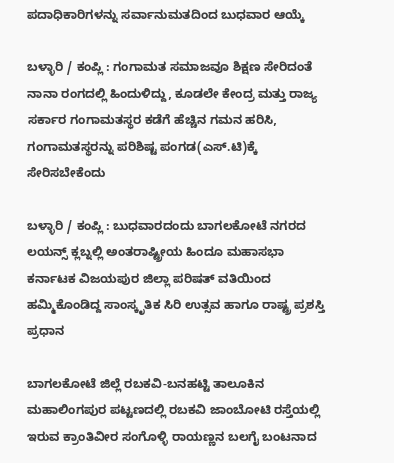ಪದಾಧಿಕಾರಿಗಳನ್ನು ಸರ್ವಾನುಮತದಿಂದ ಬುಧವಾರ ಆಯ್ಕೆ

ಬಳ್ಳಾರಿ / ಕಂಪ್ಲಿ : ಗಂಗಾಮತ ಸಮಾಜವೂ ಶಿಕ್ಷಣ ಸೇರಿದಂತೆ ನಾನಾ ರಂಗದಲ್ಲಿ ಹಿಂದುಳಿದ್ದು, ಕೂಡಲೇ ಕೇಂದ್ರ ಮತ್ತು ರಾಜ್ಯ ಸರ್ಕಾರ ಗಂಗಾಮತಸ್ಥರ ಕಡೆಗೆ ಹೆಚ್ಚಿನ ಗಮನ ಹರಿಸಿ, ಗಂಗಾಮತಸ್ಥರನ್ನು ಪರಿಶಿಷ್ಟ ಪಂಗಡ(ಎಸ್.ಟಿ)ಕ್ಕೆ ಸೇರಿಸಬೇಕೆಂದು

ಬಳ್ಳಾರಿ / ಕಂಪ್ಲಿ : ಬುಧವಾರದಂದು ಬಾಗಲಕೋಟೆ ನಗರದ ಲಯನ್ಸ್ ಕ್ಲಬ್ನಲ್ಲಿ ಅಂತರಾಷ್ಟ್ರೀಯ ಹಿಂದೂ ಮಹಾಸಭಾ ಕರ್ನಾಟಕ ವಿಜಯಪುರ ಜಿಲ್ಲಾ ಪರಿಷತ್ ವತಿಯಿಂದ ಹಮ್ಮಿಕೊಂಡಿದ್ದ ಸಾಂಸ್ಕೃತಿಕ ಸಿರಿ ಉತ್ಸವ ಹಾಗೂ ರಾಷ್ಟ್ರ ಪ್ರಶಸ್ತಿ ಪ್ರಧಾನ

ಬಾಗಲಕೋಟೆ ಜಿಲ್ಲೆ ರಬಕವಿ-ಬನಹಟ್ಟಿ ತಾಲೂಕಿನ ಮಹಾಲಿಂಗಪುರ ಪಟ್ಟಣದಲ್ಲಿ ರಬಕವಿ ಜಾಂಬೋಟಿ ರಸ್ತೆಯಲ್ಲಿ ಇರುವ ಕ್ರಾಂತಿವೀರ ಸಂಗೊಳ್ಳಿ ರಾಯಣ್ಣನ ಬಲಗೈ ಬಂಟನಾದ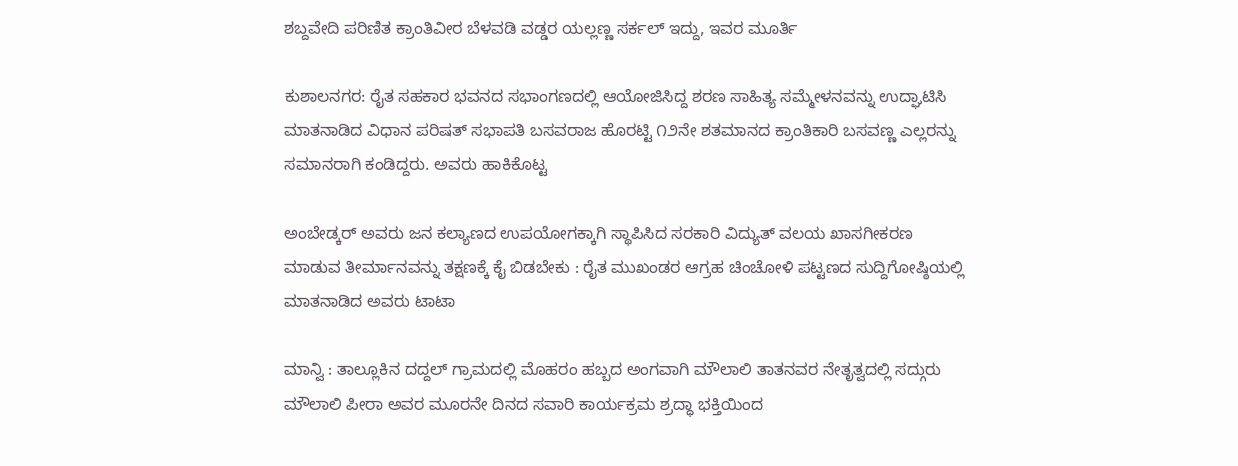ಶಬ್ದವೇದಿ ಪರಿಣಿತ ಕ್ರಾಂತಿವೀರ ಬೆಳವಡಿ ವಡ್ಡರ ಯಲ್ಲಣ್ಣ ಸರ್ಕಲ್ ಇದ್ದು, ಇವರ ಮೂರ್ತಿ

ಕುಶಾಲನಗರ: ರೈತ ಸಹಕಾರ ಭವನದ ಸಭಾಂಗಣದಲ್ಲಿ ಆಯೋಜಿಸಿದ್ದ ಶರಣ ಸಾಹಿತ್ಯ ಸಮ್ಮೇಳನವನ್ನು ಉದ್ಘಾಟಿಸಿ ಮಾತನಾಡಿದ ವಿಧಾನ ಪರಿಷತ್ ಸಭಾಪತಿ ಬಸವರಾಜ ಹೊರಟ್ಟಿ ೧೨ನೇ ಶತಮಾನದ ಕ್ರಾಂತಿಕಾರಿ ಬಸವಣ್ಣ ಎಲ್ಲರನ್ನು ಸಮಾನರಾಗಿ ಕಂಡಿದ್ದರು. ಅವರು ಹಾಕಿಕೊಟ್ಟ

ಅಂಬೇಡ್ಕರ್ ಅವರು ಜನ ಕಲ್ಯಾಣದ ಉಪಯೋಗಕ್ಕಾಗಿ ಸ್ಥಾಪಿಸಿದ ಸರಕಾರಿ ವಿದ್ಯುತ್ ವಲಯ ಖಾಸಗೀಕರಣ ಮಾಡುವ ತೀರ್ಮಾನವನ್ನು ತಕ್ಷಣಕ್ಕೆ ಕೈ ಬಿಡಬೇಕು : ರೈತ ಮುಖಂಡರ ಆಗ್ರಹ ಚಿಂಚೋಳಿ ಪಟ್ಟಣದ ಸುದ್ದಿಗೋಷ್ಠಿಯಲ್ಲಿ ಮಾತನಾಡಿದ ಅವರು ಟಾಟಾ

ಮಾನ್ವಿ : ತಾಲ್ಲೂಕಿನ ದದ್ದಲ್ ಗ್ರಾಮದಲ್ಲಿ ಮೊಹರಂ ಹಬ್ಬದ ಅಂಗವಾಗಿ ಮೌಲಾಲಿ ತಾತನವರ ನೇತೃತ್ವದಲ್ಲಿ ಸದ್ಗುರು ಮೌಲಾಲಿ ಪೀರಾ ಅವರ ಮೂರನೇ ದಿನದ ಸವಾರಿ ಕಾರ್ಯಕ್ರಮ ಶ್ರದ್ಧಾ ಭಕ್ತಿಯಿಂದ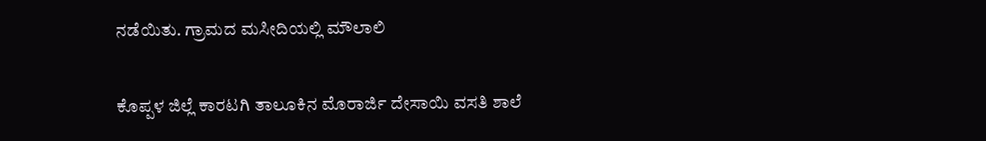ನಡೆಯಿತು. ಗ್ರಾಮದ ಮಸೀದಿಯಲ್ಲಿ ಮೌಲಾಲಿ

ಕೊಪ್ಪಳ ಜಿಲ್ಲೆ ಕಾರಟಗಿ ತಾಲೂಕಿನ ಮೊರಾರ್ಜಿ ದೇಸಾಯಿ ವಸತಿ ಶಾಲೆ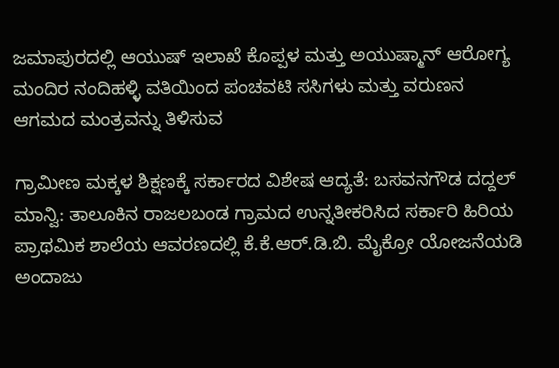ಜಮಾಪುರದಲ್ಲಿ ಆಯುಷ್ ಇಲಾಖೆ ಕೊಪ್ಪಳ ಮತ್ತು ಅಯುಷ್ಮಾನ್ ಆರೋಗ್ಯ ಮಂದಿರ ನಂದಿಹಳ್ಳಿ ವತಿಯಿಂದ ಪಂಚವಟಿ ಸಸಿಗಳು ಮತ್ತು ವರುಣನ ಆಗಮದ ಮಂತ್ರವನ್ನು ತಿಳಿಸುವ

ಗ್ರಾಮೀಣ ಮಕ್ಕಳ ಶಿಕ್ಷಣಕ್ಕೆ ಸರ್ಕಾರದ ವಿಶೇಷ ಆದ್ಯತೆ: ಬಸವನಗೌಡ ದದ್ದಲ್ ಮಾನ್ವಿ: ತಾಲೂಕಿನ ರಾಜಲಬಂಡ ಗ್ರಾಮದ ಉನ್ನತೀಕರಿಸಿದ ಸರ್ಕಾರಿ ಹಿರಿಯ ಪ್ರಾಥಮಿಕ ಶಾಲೆಯ ಆವರಣದಲ್ಲಿ ಕೆ.ಕೆ.ಆರ್.ಡಿ.ಬಿ. ಮೈಕ್ರೋ ಯೋಜನೆಯಡಿ ಅಂದಾಜು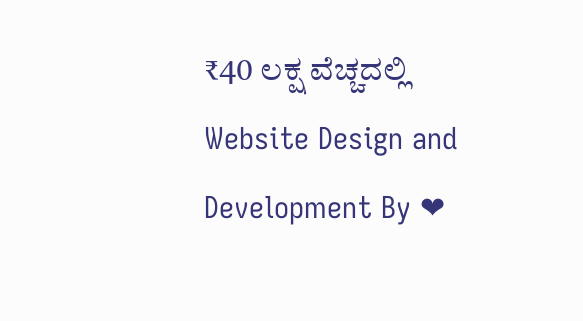₹40 ಲಕ್ಷ ವೆಚ್ಚದಲ್ಲಿ
Website Design and Development By ❤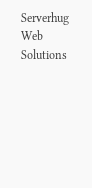Serverhug Web Solutions